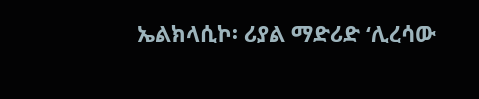ኤልክላሲኮ፡ ሪያል ማድሪድ ‘ሊረሳው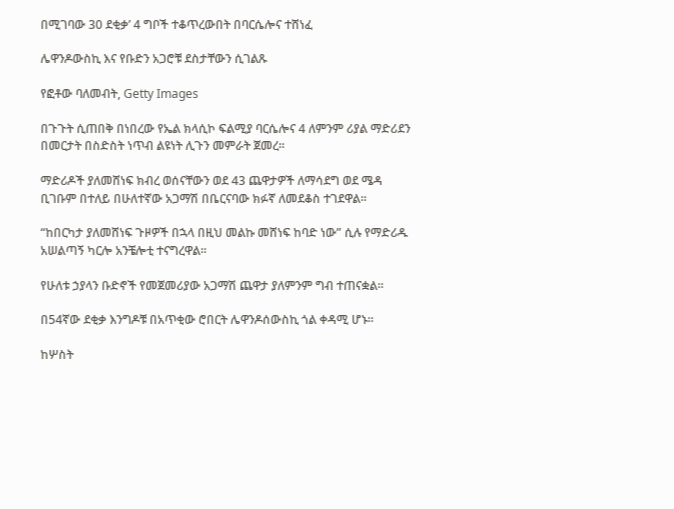በሚገባው 30 ደቂቃ’ 4 ግቦች ተቆጥረውበት በባርሴሎና ተሸነፈ

ሌዋንዶውስኪ እና የቡድን አጋሮቹ ደስታቸውን ሲገልጹ

የፎቶው ባለመብት, Getty Images

በጉጉት ሲጠበቅ በነበረው የኤል ክላሲኮ ፍልሚያ ባርሴሎና 4 ለምንም ሪያል ማድሪደን በመርታት በስድስት ነጥብ ልዩነት ሊጉን መምራት ጀመረ።

ማድሪዶች ያለመሸነፍ ክብረ ወሰናቸውን ወደ 43 ጨዋታዎች ለማሳደግ ወደ ሜዳ ቢገቡም በተለይ በሁለተኛው አጋማሽ በቤርናባው ክፉኛ ለመደቆስ ተገደዋል።

“ከበርካታ ያለመሸነፍ ጉዞዎች በኋላ በዚህ መልኩ መሸነፍ ከባድ ነው” ሲሉ የማድሪዱ አሠልጣኝ ካርሎ አንቼሎቲ ተናግረዋል።

የሁለቱ ኃያላን ቡድኖች የመጀመሪያው አጋማሽ ጨዋታ ያለምንም ግብ ተጠናቋል።

በ54ኛው ደቂቃ እንግዶቹ በአጥቂው ሮበርት ሌዋንዶሰውስኪ ጎል ቀዳሚ ሆኑ።

ከሦስት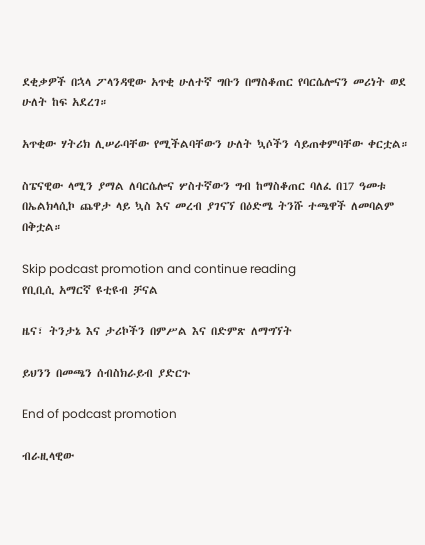ደቂቃዎች በኋላ ፖላንዳዊው አጥቂ ሁለተኛ ግቡን በማስቆጠር የባርሴሎናን መሪነት ወደ ሁለት ከፍ አደረገ።

አጥቂው ሃትሪክ ሊሠራባቸው የሚችልባቸውን ሁለት ኳሶችን ሳይጠቀምባቸው ቀርቷል።

ስፔናዊው ላሚን ያማል ለባርሴሎና ሦስተኛውን ግብ ከማስቆጠር ባለፈ በ17 ዓመቱ በኤልክላሲኮ ጨዋታ ላይ ኳስ እና መረብ ያገናኘ በዕድሜ ትንሹ ተጫዋች ለመባልም በቅቷል።

Skip podcast promotion and continue reading
የቢቢሲ አማርኛ ዩቲዩብ ቻናል

ዜና፣ ትንታኔ እና ታሪኮችን በምሥል እና በድምጽ ለማግኘት

ይህንን በመጫን ሰብስክራይብ ያድርጉ

End of podcast promotion

ብራዚላዊው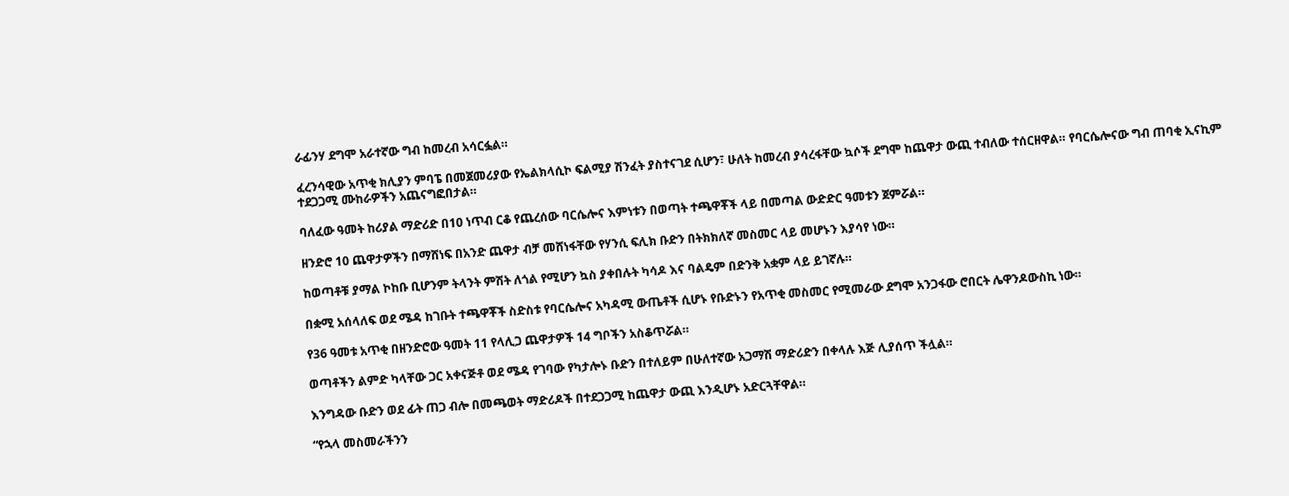ራፊንሃ ደግሞ አራተኛው ግብ ከመረብ አሳርፏል።

ፈረንሳዊው አጥቂ ክሊያን ምባፔ በመጀመሪያው የኤልክላሲኮ ፍልሚያ ሽንፈት ያስተናገደ ሲሆን፣ ሁለት ከመረብ ያሳረፋቸው ኳሶች ደግሞ ከጨዋታ ውጪ ተብለው ተሰርዘዋል። የባርሴሎናው ግብ ጠባቂ ኢናኪም ተደጋጋሚ ሙከራዎችን አጨናግፎበታል።

ባለፈው ዓመት ከሪያል ማድሪድ በ10 ነጥብ ርቆ የጨረሰው ባርሴሎና እምነቱን በወጣት ተጫዋቾች ላይ በመጣል ውድድር ዓመቱን ጀምሯል።

ዘንድሮ 10 ጨዋታዎችን በማሸነፍ በአንድ ጨዋታ ብቻ መሸነፋቸው የሃንሲ ፍሊክ ቡድን በትክክለኛ መስመር ላይ መሆኑን እያሳየ ነው።

ከወጣቶቹ ያማል ኮከቡ ቢሆንም ትላንት ምሽት ለጎል የሚሆን ኳስ ያቀበሉት ካሳዶ እና ባልዴም በድንቅ አቋም ላይ ይገኛሉ።

በቋሚ አሰላለፍ ወደ ሜዳ ከገቡት ተጫዋቾች ስድስቱ የባርሴሎና አካዳሚ ውጤቶች ሲሆኑ የቡድኑን የአጥቂ መስመር የሚመራው ደግሞ አንጋፋው ሮበርት ሌዋንዶውስኪ ነው።

የ36 ዓመቱ አጥቂ በዘንድሮው ዓመት 11 የላሊጋ ጨዋታዎች 14 ግቦችን አስቆጥሯል።

ወጣቶችን ልምድ ካላቸው ጋር አቀናጅቶ ወደ ሜዳ የገባው የካታሎኑ ቡድን በተለይም በሁለተኛው አጋማሽ ማድሪድን በቀላሉ እጅ ሊያሰጥ ችሏል።

እንግዳው ቡድን ወደ ፊት ጠጋ ብሎ በመጫወት ማድሪዶች በተደጋጋሚ ከጨዋታ ውጪ እንዲሆኑ አድርጓቸዋል።

“የኋላ መስመራችንን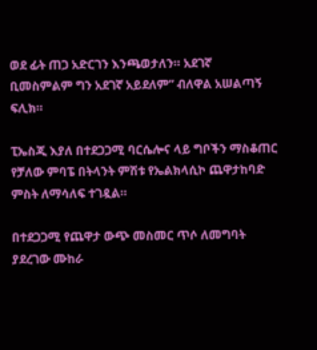ወደ ፊት ጠጋ አድርገን እንጫወታለን። አደገኛ ቢመስምልም ግን አደገኛ አይደለም” ብለዋል አሠልጣኝ ፍሊክ።

ፒኤስጂ እያለ በተደጋጋሚ ባርሴሎና ላይ ግቦችን ማስቆጠር የቻለው ምባፔ በትላንት ምሽቱ የኤልክላሲኮ ጨዋታከባድ ምስት ለማሳለፍ ተገዷል።

በተደጋጋሚ የጨዋታ ውጭ መስመር ጥሶ ለመግባት ያደረገው ሙከራ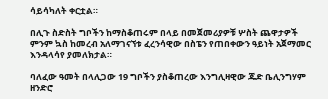ሳይሳካለት ቀርቷል።

በሊጉ ስድስት ግቦችን ከማስቆጠሩም በላይ በመጀመሪያዎቹ ሦስት ጨዋታዎች ምንም ኳስ ከመረብ አለማገናኘቱ ፈረንሳዊው በስፔን የጠበቀውን ዓይነት አጀማመር እንዳላሳየ ያመለክታል።

ባለፈው ዓመት በላሊጋው 19 ግቦችን ያስቆጠረው እንግሊዛዊው ጁድ ቤሊንግሃም ዘንድሮ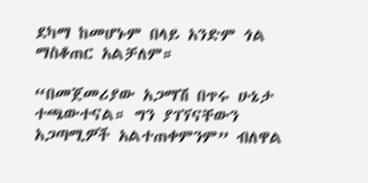ደካማ ከመሆኑም በላይ አንድም ጎል ማስቆጠር አልቻለም።

“በመጀመሪያው አጋማሽ በጥሩ ሁኔታ ተጫውተናል። ግን ያገኘናቸውን አጋጣሚዎች አልተጠቀምንም” ብለዋል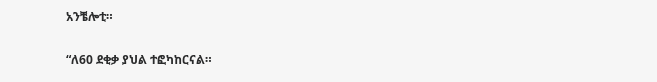አንቼሎቲ።

“ለ60 ደቂቃ ያህል ተፎካከርናል።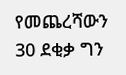የመጨረሻውን 30 ደቂቃ ግን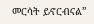መርሳት ይኖርብናል”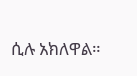ሲሉ አክለዋል።